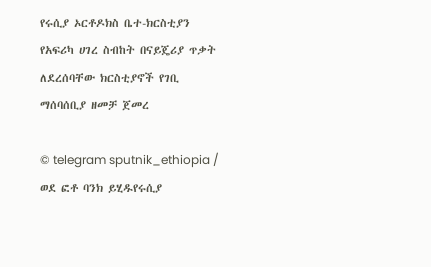የሩሲያ ኦርቶዶክስ ቤተ-ክርስቲያን የአፍሪካ ሀገረ ስብከት በናይጄሪያ ጥቃት ለደረሰባቸው ክርስቲያኖች የገቢ ማሰባሰቢያ ዘመቻ ጀመረ

© telegram sputnik_ethiopia / ወደ ፎቶ ባንክ ይሂዱየሩሲያ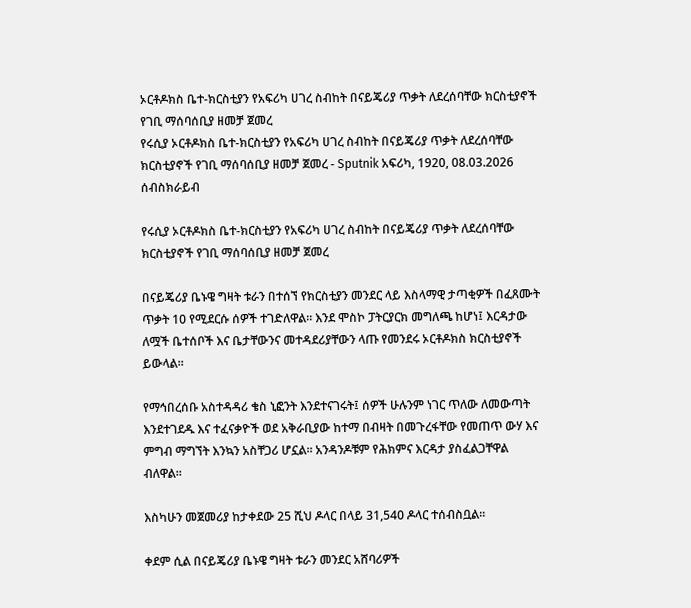ኦርቶዶክስ ቤተ-ክርስቲያን የአፍሪካ ሀገረ ስብከት በናይጄሪያ ጥቃት ለደረሰባቸው ክርስቲያኖች የገቢ ማሰባሰቢያ ዘመቻ ጀመረ
የሩሲያ ኦርቶዶክስ ቤተ-ክርስቲያን የአፍሪካ ሀገረ ስብከት በናይጄሪያ ጥቃት ለደረሰባቸው ክርስቲያኖች የገቢ ማሰባሰቢያ ዘመቻ ጀመረ - Sputnik አፍሪካ, 1920, 08.03.2026
ሰብስክራይብ

የሩሲያ ኦርቶዶክስ ቤተ-ክርስቲያን የአፍሪካ ሀገረ ስብከት በናይጄሪያ ጥቃት ለደረሰባቸው ክርስቲያኖች የገቢ ማሰባሰቢያ ዘመቻ ጀመረ

በናይጄሪያ ቤኑዌ ግዛት ቱራን በተሰኘ የክርስቲያን መንደር ላይ እስላማዊ ታጣቂዎች በፈጸሙት ጥቃት 10 የሚደርሱ ሰዎች ተገድለዋል። እንደ ሞስኮ ፓትርያርክ መግለጫ ከሆነ፤ እርዳታው ለሟች ቤተሰቦች እና ቤታቸውንና መተዳደሪያቸውን ላጡ የመንደሩ ኦርቶዶክስ ክርስቲያኖች ይውላል።

የማኅበረሰቡ አስተዳዳሪ ቄስ ኒፎንት እንደተናገሩት፤ ሰዎች ሁሉንም ነገር ጥለው ለመውጣት እንደተገደዱ እና ተፈናቃዮች ወደ አቅራቢያው ከተማ በብዛት በመጉረፋቸው የመጠጥ ውሃ እና ምግብ ማግኘት እንኳን አስቸጋሪ ሆኗል። አንዳንዶቹም የሕክምና እርዳታ ያስፈልጋቸዋል ብለዋል።

እስካሁን መጀመሪያ ከታቀደው 25 ሺህ ዶላር በላይ 31,540 ዶላር ተሰብስቧል።

ቀደም ሲል በናይጄሪያ ቤኑዌ ግዛት ቱራን መንደር አሸባሪዎች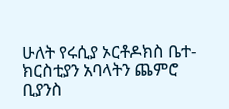ሁለት የሩሲያ ኦርቶዶክስ ቤተ-ክርስቲያን አባላትን ጨምሮ ቢያንስ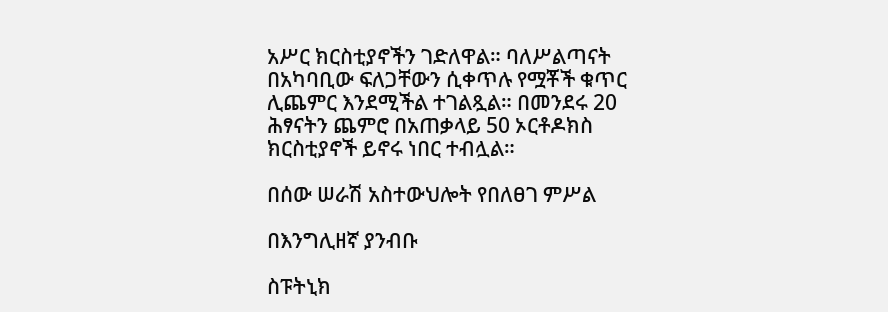አሥር ክርስቲያኖችን ገድለዋል። ባለሥልጣናት በአካባቢው ፍለጋቸውን ሲቀጥሉ የሟቾች ቁጥር ሊጨምር እንደሚችል ተገልጿል። በመንደሩ 20 ሕፃናትን ጨምሮ በአጠቃላይ 50 ኦርቶዶክስ ክርስቲያኖች ይኖሩ ነበር ተብሏል።

በሰው ሠራሽ አስተውህሎት የበለፀገ ምሥል

በእንግሊዘኛ ያንብቡ

ስፑትኒክ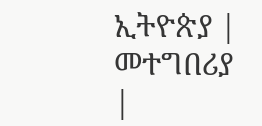ኢትዮጵያ | መተግበሪያ |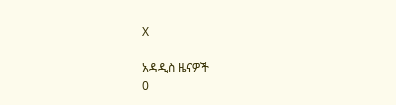X

አዳዲስ ዜናዎች
0